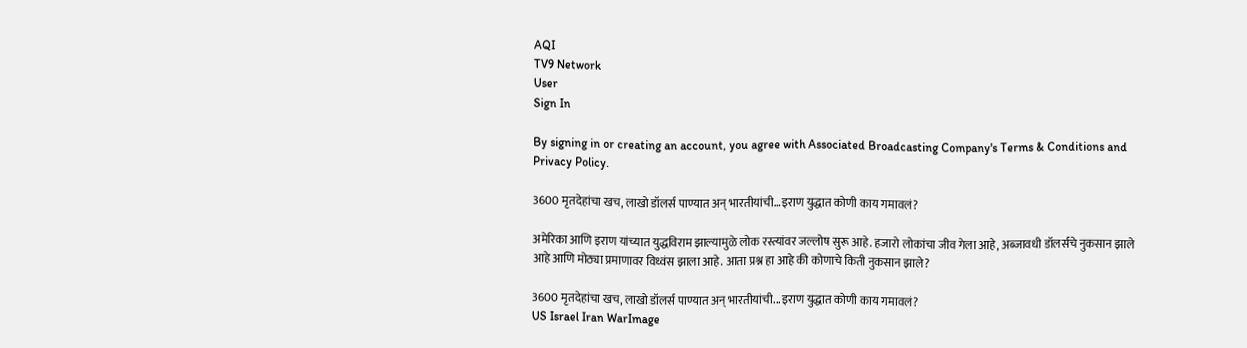AQI
TV9 Network
User
Sign In

By signing in or creating an account, you agree with Associated Broadcasting Company's Terms & Conditions and Privacy Policy.

3600 मृतदेहांचा खच, लाखो डॉलर्स पाण्यात अन् भारतीयांची…इराण युद्धात कोणी काय गमावलं?

अमेरिका आणि इराण यांच्यात युद्धविराम झाल्यामुळे लोक रस्त्यांवर जल्लोष सुरू आहे. हजारो लोकांचा जीव गेला आहे, अब्जावधी डॉलर्सचे नुकसान झाले आहे आणि मोठ्या प्रमाणावर विध्वंस झाला आहे. आता प्रश्न हा आहे की कोणाचे किती नुकसान झाले?

3600 मृतदेहांचा खच, लाखो डॉलर्स पाण्यात अन् भारतीयांची...इराण युद्धात कोणी काय गमावलं?
US Israel Iran WarImage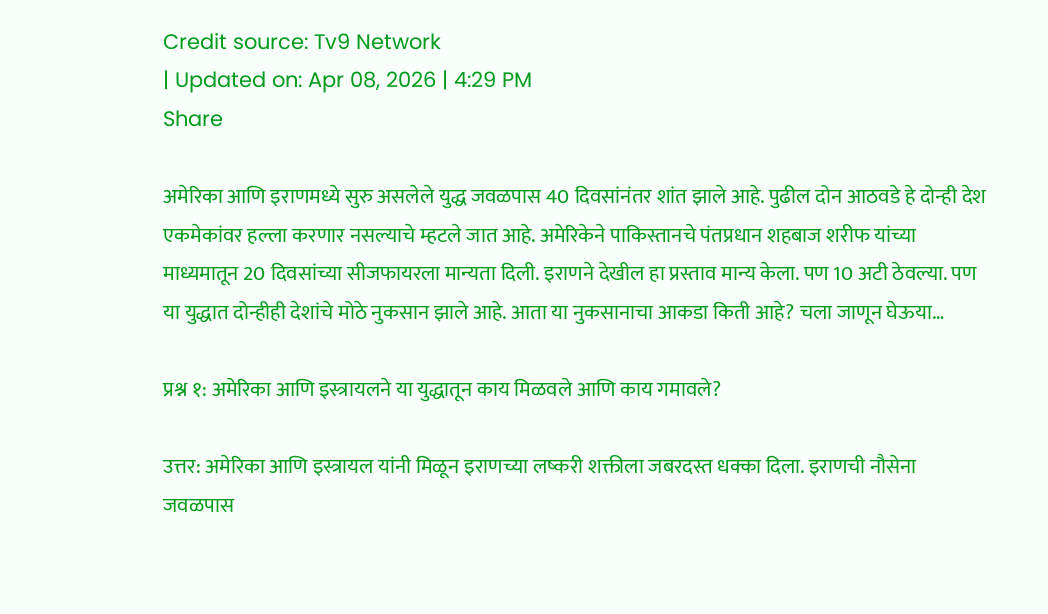Credit source: Tv9 Network
| Updated on: Apr 08, 2026 | 4:29 PM
Share

अमेरिका आणि इराणमध्ये सुरु असलेले युद्ध जवळपास 40 दिवसांनंतर शांत झाले आहे. पुढील दोन आठवडे हे दोन्ही देश एकमेकांवर हल्ला करणार नसल्याचे म्हटले जात आहे. अमेरिकेने पाकिस्तानचे पंतप्रधान शहबाज शरीफ यांच्या माध्यमातून 20 दिवसांच्या सीजफायरला मान्यता दिली. इराणने देखील हा प्रस्ताव मान्य केला. पण 10 अटी ठेवल्या. पण या युद्धात दोन्हीही देशांचे मोठे नुकसान झाले आहे. आता या नुकसानाचा आकडा किती आहे? चला जाणून घेऊया…

प्रश्न १: अमेरिका आणि इस्त्रायलने या युद्धातून काय मिळवले आणि काय गमावले?

उत्तर: अमेरिका आणि इस्त्रायल यांनी मिळून इराणच्या लष्करी शक्तीला जबरदस्त धक्का दिला. इराणची नौसेना जवळपास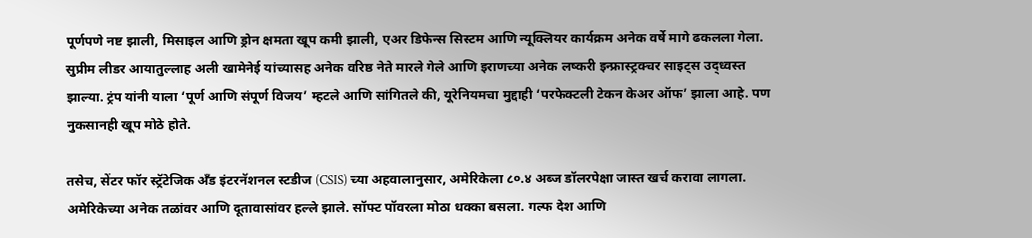पूर्णपणे नष्ट झाली, मिसाइल आणि ड्रोन क्षमता खूप कमी झाली, एअर डिफेन्स सिस्टम आणि न्यूक्लियर कार्यक्रम अनेक वर्षे मागे ढकलला गेला. सुप्रीम लीडर आयातुल्लाह अली खामेनेई यांच्यासह अनेक वरिष्ठ नेते मारले गेले आणि इराणच्या अनेक लष्करी इन्फ्रास्ट्रक्चर साइट्स उद्ध्वस्त झाल्या. ट्रंप यांनी याला ‘पूर्ण आणि संपूर्ण विजय’ म्हटले आणि सांगितले की, यूरेनियमचा मुद्दाही ‘परफेक्टली टेकन केअर ऑफ’ झाला आहे. पण नुकसानही खूप मोठे होते.

तसेच, सेंटर फॉर स्ट्रॅटेजिक अँड इंटरनॅशनल स्टडीज (CSIS) च्या अहवालानुसार, अमेरिकेला ८०.४ अब्ज डॉलरपेक्षा जास्त खर्च करावा लागला. अमेरिकेच्या अनेक तळांवर आणि दूतावासांवर हल्ले झाले. सॉफ्ट पॉवरला मोठा धक्का बसला. गल्फ देश आणि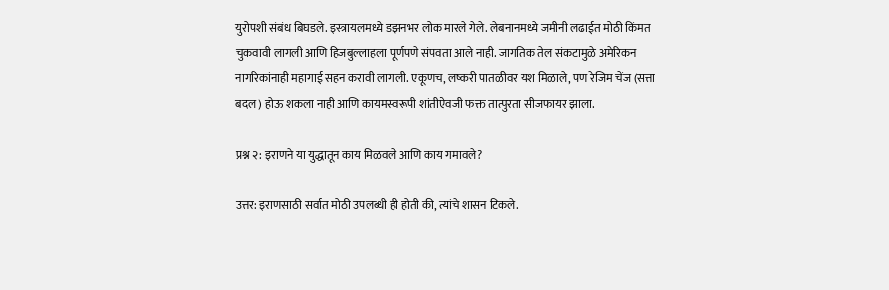युरोपशी संबंध बिघडले. इस्त्रायलमध्ये डझनभर लोक मारले गेले. लेबनानमध्ये जमीनी लढाईत मोठी किंमत चुकवावी लागली आणि हिजबुल्लाहला पूर्णपणे संपवता आले नाही. जागतिक तेल संकटामुळे अमेरिकन नागरिकांनाही महागाई सहन करावी लागली. एकूणच, लष्करी पातळीवर यश मिळाले, पण रेजिम चेंज (सत्ता बदल) होऊ शकला नाही आणि कायमस्वरूपी शांतीऐवजी फक्त तात्पुरता सीजफायर झाला.

प्रश्न २: इराणने या युद्धातून काय मिळवले आणि काय गमावले?

उत्तर: इराणसाठी सर्वात मोठी उपलब्धी ही होती की, त्यांचे शासन टिकले.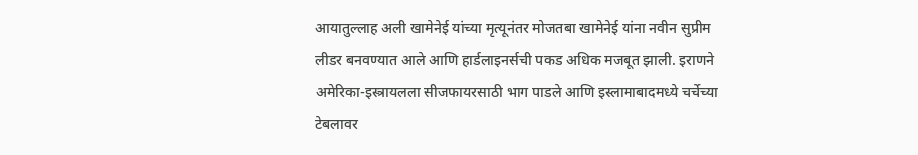आयातुल्लाह अली खामेनेई यांच्या मृत्यूनंतर मोजतबा खामेनेई यांना नवीन सुप्रीम लीडर बनवण्यात आले आणि हार्डलाइनर्सची पकड अधिक मजबूत झाली. इराणने अमेरिका-इस्त्रायलला सीजफायरसाठी भाग पाडले आणि इस्लामाबादमध्ये चर्चेच्या टेबलावर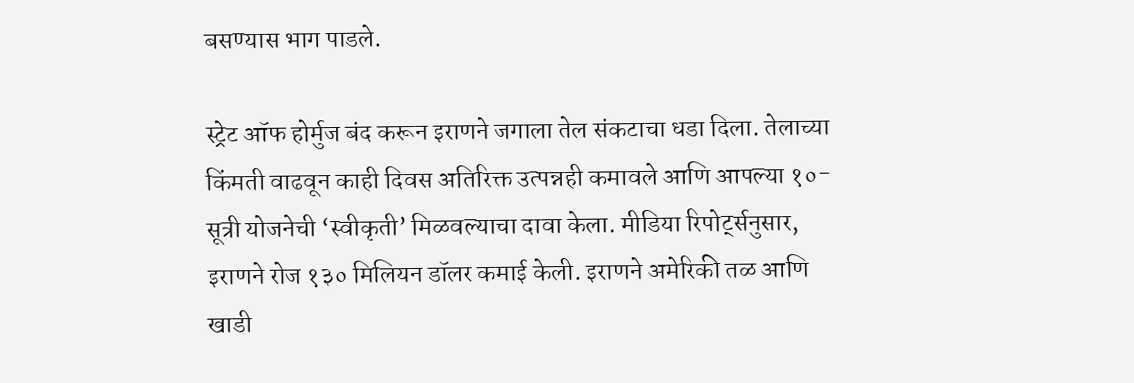बसण्यास भाग पाडले.

स्ट्रेट ऑफ होर्मुज बंद करून इराणने जगाला तेल संकटाचा धडा दिला. तेलाच्या किंमती वाढवून काही दिवस अतिरिक्त उत्पन्नही कमावले आणि आपल्या १०-सूत्री योजनेची ‘स्वीकृती’ मिळवल्याचा दावा केला. मीडिया रिपोर्ट्सनुसार, इराणने रोज १३० मिलियन डॉलर कमाई केली. इराणने अमेरिकी तळ आणि खाडी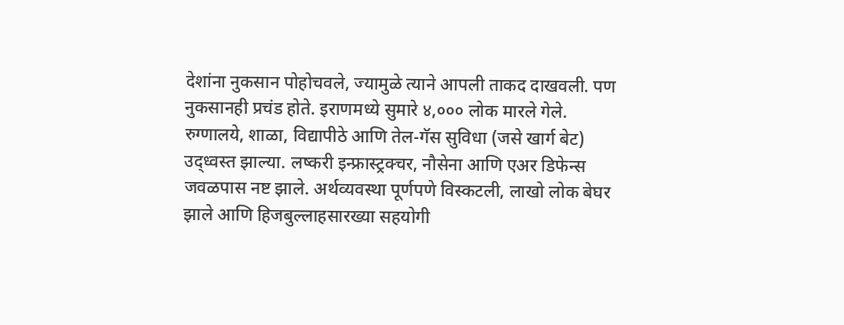देशांना नुकसान पोहोचवले, ज्यामुळे त्याने आपली ताकद दाखवली. पण नुकसानही प्रचंड होते. इराणमध्ये सुमारे ४,००० लोक मारले गेले. रुग्णालये, शाळा, विद्यापीठे आणि तेल-गॅस सुविधा (जसे खार्ग बेट) उद्ध्वस्त झाल्या. लष्करी इन्फ्रास्ट्रक्चर, नौसेना आणि एअर डिफेन्स जवळपास नष्ट झाले. अर्थव्यवस्था पूर्णपणे विस्कटली, लाखो लोक बेघर झाले आणि हिजबुल्लाहसारख्या सहयोगी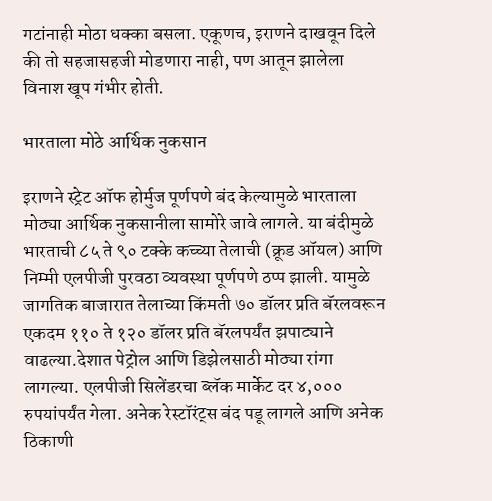गटांनाही मोठा धक्का बसला. एकूणच, इराणने दाखवून दिले की तो सहजासहजी मोडणारा नाही, पण आतून झालेला विनाश खूप गंभीर होती.

भारताला मोठे आर्थिक नुकसान

इराणने स्ट्रेट ऑफ होर्मुज पूर्णपणे बंद केल्यामुळे भारताला मोठ्या आर्थिक नुकसानीला सामोरे जावे लागले. या बंदीमुळे भारताची ८५ ते ९० टक्के कच्च्या तेलाची (क्रूड ऑयल) आणि निम्मी एलपीजी पुरवठा व्यवस्था पूर्णपणे ठप्प झाली. यामुळे जागतिक बाजारात तेलाच्या किंमती ७० डॉलर प्रति बॅरलवरून एकदम ११० ते १२० डॉलर प्रति बॅरलपर्यंत झपाट्याने वाढल्या.देशात पेट्रोल आणि डिझेलसाठी मोठ्या रांगा लागल्या. एलपीजी सिलेंडरचा ब्लॅक मार्केट दर ४,००० रुपयांपर्यंत गेला. अनेक रेस्टॉरंट्स बंद पडू लागले आणि अनेक ठिकाणी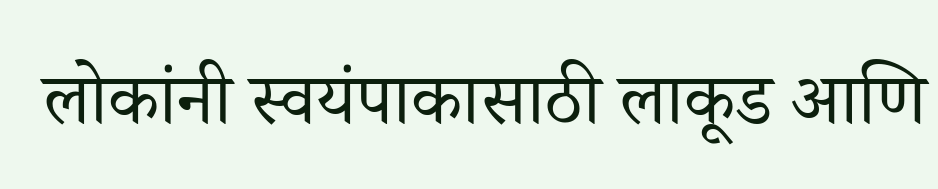लोकांनी स्वयंपाकासाठी लाकूड आणि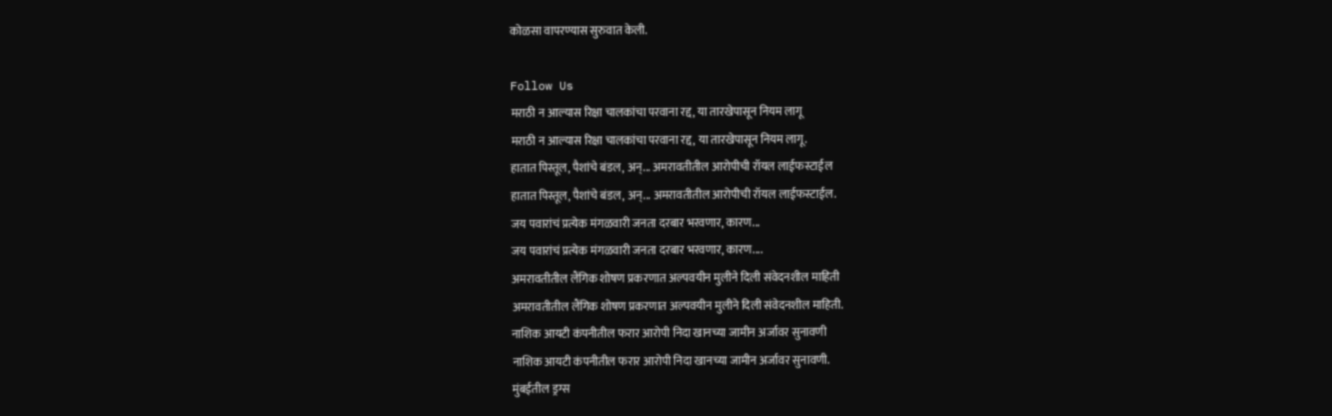कोळसा वापरण्यास सुरुवात केली.

Follow Us
मराठी न आल्यास रिक्षा चालकांचा परवाना रद्द, या तारखेपासून नियम लागू
मराठी न आल्यास रिक्षा चालकांचा परवाना रद्द, या तारखेपासून नियम लागू.
हातात पिस्तूल, पैशांचे बंडल, अन्... अमरावतीतील आरोपीची रॉयल लाईफस्टाईल
हातात पिस्तूल, पैशांचे बंडल, अन्... अमरावतीतील आरोपीची रॉयल लाईफस्टाईल.
जय पवारांचं प्रत्येक मंगळवारी जनता दरबार भरवणार, कारण...
जय पवारांचं प्रत्येक मंगळवारी जनता दरबार भरवणार, कारण....
अमरावतीतील लैंगिक शोषण प्रकरणात अल्पवयीन मुलीने दिली संवेदनशील माहिती
अमरावतीतील लैंगिक शोषण प्रकरणात अल्पवयीन मुलीने दिली संवेदनशील माहिती.
नाशिक आयटी कंपनीतील फरार आरोपी निदा खानच्या जामीन अर्जावर सुनावणी
नाशिक आयटी कंपनीतील फरार आरोपी निदा खानच्या जामीन अर्जावर सुनावणी.
मुंबईतील ड्रग्स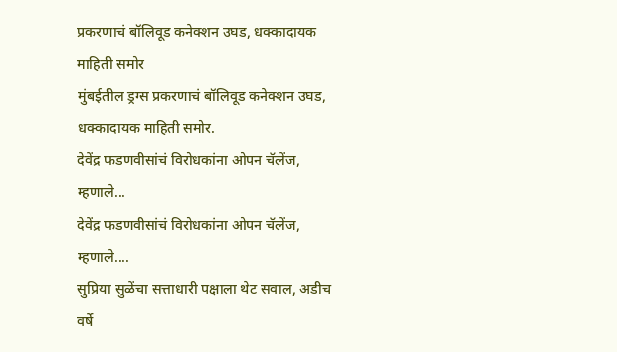प्रकरणाचं बॉलिवूड कनेक्शन उघड, धक्कादायक माहिती समोर
मुंबईतील ड्रग्स प्रकरणाचं बॉलिवूड कनेक्शन उघड, धक्कादायक माहिती समोर.
देवेंद्र फडणवीसांचं विरोधकांना ओपन चॅलेंज, म्हणाले...
देवेंद्र फडणवीसांचं विरोधकांना ओपन चॅलेंज, म्हणाले....
सुप्रिया सुळेंचा सत्ताधारी पक्षाला थेट सवाल, अडीच वर्षे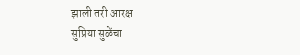झाली तरी आरक्ष
सुप्रिया सुळेंचा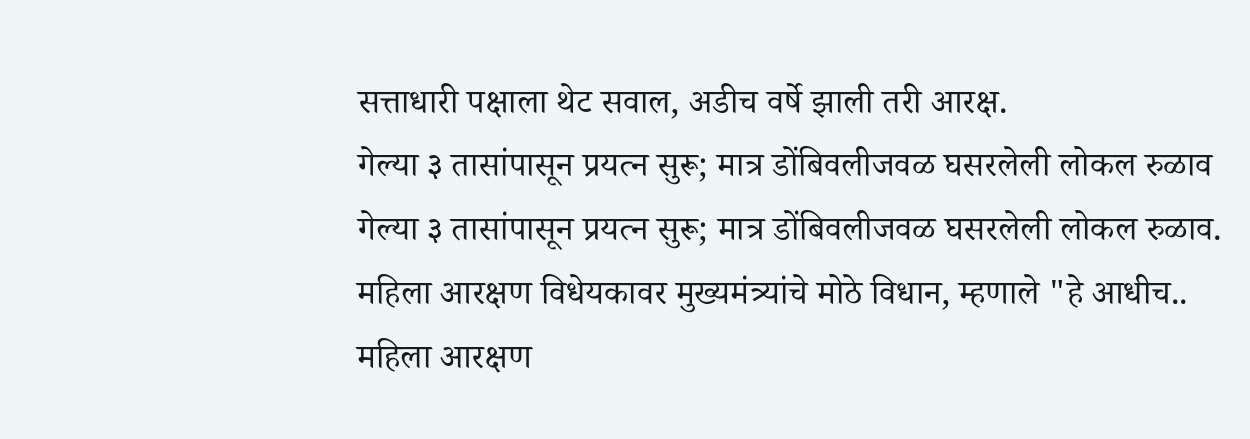सत्ताधारी पक्षाला थेट सवाल, अडीच वर्षे झाली तरी आरक्ष.
गेल्या ३ तासांपासून प्रयत्न सुरू; मात्र डोंबिवलीजवळ घसरलेली लोकल रुळाव
गेल्या ३ तासांपासून प्रयत्न सुरू; मात्र डोंबिवलीजवळ घसरलेली लोकल रुळाव.
महिला आरक्षण विधेयकावर मुख्यमंत्र्यांचे मोठे विधान, म्हणाले "हे आधीच..
महिला आरक्षण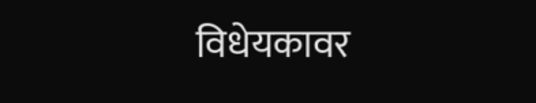विधेयकावर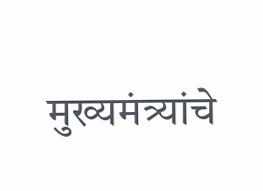मुख्यमंत्र्यांचे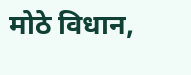मोठे विधान,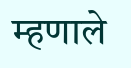म्हणाले